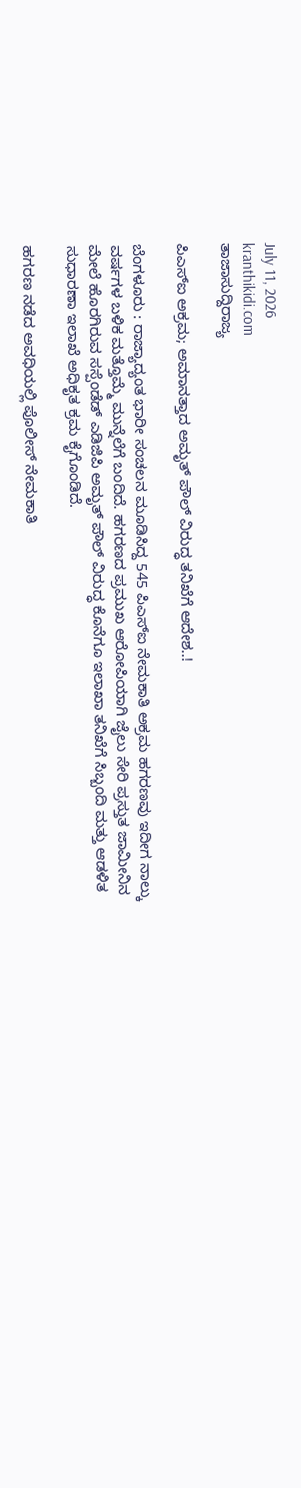July 11, 2026
kranthikidi.com
ತಾಜಾಸುದ್ದಿರಾಜ್ಯ

ಪಿಎಸ್ಐ ಅಕ್ರಮ; ಅಮಾನತ್ತಾದ ಅಮೃತ್ ಪೌಲ್ ವಿರುದ್ಧ ತನಿಖೆಗೆ ಆದೇಶ..!

ಬೆಂಗಳೂರು : ರಾಜ್ಯಾದ್ಯಂತ ಭಾರೀ ಸಂಚಲನ ಮೂಡಿಸಿದ್ದ 545 ಪಿಎಸ್ಐ ನೇಮಕಾತಿ ಅಕ್ರಮ ಹಗರಣವು ಇದೀಗ ನಾಲ್ಕು ವರ್ಷಗಳ ಬಳಿಕ ಮತ್ತೊಮ್ಮೆ ಮುನ್ನೆಲೆಗೆ ಬಂದಿದೆ. ಹಗರಣದ ಪ್ರಮುಖ ಆರೋಪಿಯಾಗಿ ಜೈಲು ಸೇರಿ ಪ್ರಸ್ತುತ ಜಾಮೀನಿನ ಮೇಲೆ ಹೊರಗಿರುವ ಸಸ್ಪೆಂಡೆಡ್ ಎಡಿಜಿಪಿ ಅಮೃತ್ ಪೌಲ್ ವಿರುದ್ಧ ಕೊನೆಗೂ ಇಲಾಖಾ ತನಿಖೆಗೆ ಸಿಬ್ಬಂದಿ ಮತ್ತು ಆಡಳಿತ ಸುಧಾರಣಾ ಇಲಾಖೆ ಅಧಿಕೃತ ಕ್ರಮ ಕೈಗೊಂಡಿದೆ.

ಹಗರಣ ನಡೆದ ಅವಧಿಯಲ್ಲಿ ಪೊಲೀಸ್ ನೇಮಕಾತಿ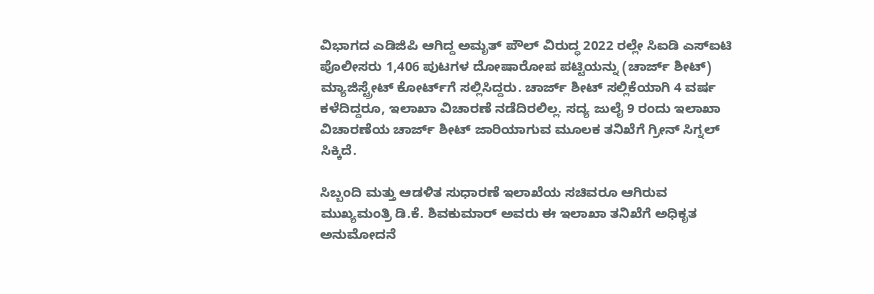ವಿಭಾಗದ ಎಡಿಜಿಪಿ ಆಗಿದ್ದ ಅಮೃತ್ ಪೌಲ್ ವಿರುದ್ಧ 2022 ರಲ್ಲೇ ಸಿಐಡಿ ಎಸ್‌ಐಟಿ ಪೊಲೀಸರು 1,406 ಪುಟಗಳ ದೋಷಾರೋಪ ಪಟ್ಟಿಯನ್ನು (ಚಾರ್ಜ್ ಶೀಟ್) ಮ್ಯಾಜಿಸ್ಟ್ರೇಟ್ ಕೋರ್ಟ್‌ಗೆ ಸಲ್ಲಿಸಿದ್ದರು. ಚಾರ್ಜ್ ಶೀಟ್ ಸಲ್ಲಿಕೆಯಾಗಿ 4 ವರ್ಷ ಕಳೆದಿದ್ದರೂ, ಇಲಾಖಾ ವಿಚಾರಣೆ ನಡೆದಿರಲಿಲ್ಲ. ಸದ್ಯ ಜುಲೈ 9 ರಂದು ಇಲಾಖಾ ವಿಚಾರಣೆಯ ಚಾರ್ಜ್ ಶೀಟ್ ಜಾರಿಯಾಗುವ ಮೂಲಕ ತನಿಖೆಗೆ ಗ್ರೀನ್ ಸಿಗ್ನಲ್ ಸಿಕ್ಕಿದೆ.

ಸಿಬ್ಬಂದಿ ಮತ್ತು ಆಡಳಿತ ಸುಧಾರಣೆ ಇಲಾಖೆಯ ಸಚಿವರೂ ಆಗಿರುವ ಮುಖ್ಯಮಂತ್ರಿ ಡಿ.ಕೆ. ಶಿವಕುಮಾರ್ ಅವರು ಈ ಇಲಾಖಾ ತನಿಖೆಗೆ ಅಧಿಕೃತ ಅನುಮೋದನೆ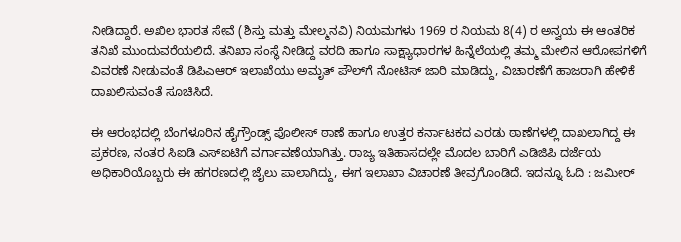ನೀಡಿದ್ದಾರೆ. ಅಖಿಲ ಭಾರತ ಸೇವೆ (ಶಿಸ್ತು ಮತ್ತು ಮೇಲ್ಮನವಿ) ನಿಯಮಗಳು 1969 ರ ನಿಯಮ 8(4) ರ ಅನ್ವಯ ಈ ಆಂತರಿಕ ತನಿಖೆ ಮುಂದುವರೆಯಲಿದೆ. ತನಿಖಾ ಸಂಸ್ಥೆ ನೀಡಿದ್ದ ವರದಿ ಹಾಗೂ ಸಾಕ್ಷ್ಯಾಧಾರಗಳ ಹಿನ್ನೆಲೆಯಲ್ಲಿ ತಮ್ಮ ಮೇಲಿನ ಆರೋಪಗಳಿಗೆ ವಿವರಣೆ ನೀಡುವಂತೆ ಡಿಪಿಎಆರ್ ಇಲಾಖೆಯು ಅಮೃತ್ ಪೌಲ್‌ಗೆ ನೋಟಿಸ್ ಜಾರಿ ಮಾಡಿದ್ದು, ವಿಚಾರಣೆಗೆ ಹಾಜರಾಗಿ ಹೇಳಿಕೆ ದಾಖಲಿಸುವಂತೆ ಸೂಚಿಸಿದೆ.

ಈ ಆರಂಭದಲ್ಲಿ ಬೆಂಗಳೂರಿನ ಹೈಗ್ರೌಂಡ್ಸ್ ಪೊಲೀಸ್ ಠಾಣೆ ಹಾಗೂ ಉತ್ತರ ಕರ್ನಾಟಕದ ಎರಡು ಠಾಣೆಗಳಲ್ಲಿ ದಾಖಲಾಗಿದ್ದ ಈ ಪ್ರಕರಣ, ನಂತರ ಸಿಐಡಿ ಎಸ್‌ಐಟಿಗೆ ವರ್ಗಾವಣೆಯಾಗಿತ್ತು. ರಾಜ್ಯ ಇತಿಹಾಸದಲ್ಲೇ ಮೊದಲ ಬಾರಿಗೆ ಎಡಿಜಿಪಿ ದರ್ಜೆಯ ಅಧಿಕಾರಿಯೊಬ್ಬರು ಈ ಹಗರಣದಲ್ಲಿ ಜೈಲು ಪಾಲಾಗಿದ್ದು, ಈಗ ಇಲಾಖಾ ವಿಚಾರಣೆ ತೀವ್ರಗೊಂಡಿದೆ. ಇದನ್ನೂ ಓದಿ : ಜಮೀರ್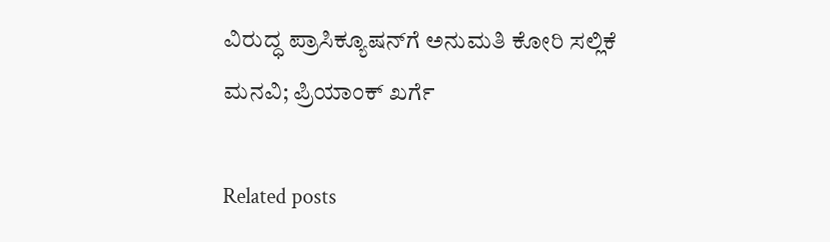ವಿರುದ್ಧ ಪ್ರಾಸಿಕ್ಯೂಷನ್‌ಗೆ ಅನುಮತಿ ಕೋರಿ ಸಲ್ಲಿಕೆ ಮನವಿ; ಪ್ರಿಯಾಂಕ್ ಖರ್ಗೆ

Related posts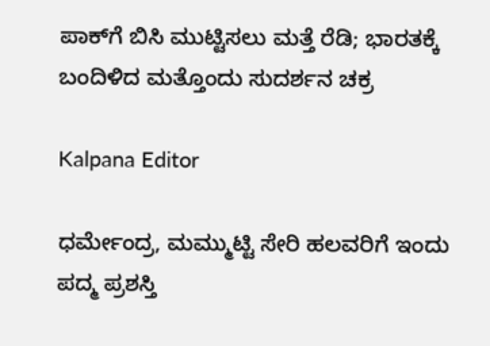ಪಾಕ್‌ಗೆ ಬಿಸಿ ಮುಟ್ಟಿಸಲು ಮತ್ತೆ ರೆಡಿ; ಭಾರತಕ್ಕೆ ಬಂದಿಳಿದ ಮತ್ತೊಂದು ಸುದರ್ಶನ ಚಕ್ರ

Kalpana Editor

ಧರ್ಮೇಂದ್ರ, ಮಮ್ಮುಟ್ಟಿ ಸೇರಿ ಹಲವರಿಗೆ ಇಂದು ಪದ್ಮ ಪ್ರಶಸ್ತಿ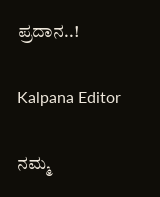ಪ್ರದಾನ..!

Kalpana Editor

ನಮ್ಮ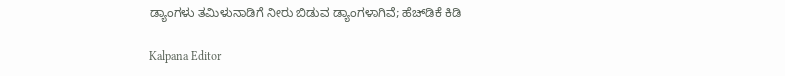ಡ್ಯಾಂಗಳು ತಮಿಳುನಾಡಿಗೆ ನೀರು ಬಿಡುವ ಡ್ಯಾಂಗಳಾಗಿವೆ; ಹೆಚ್‌ಡಿಕೆ ಕಿಡಿ

Kalpana Editor